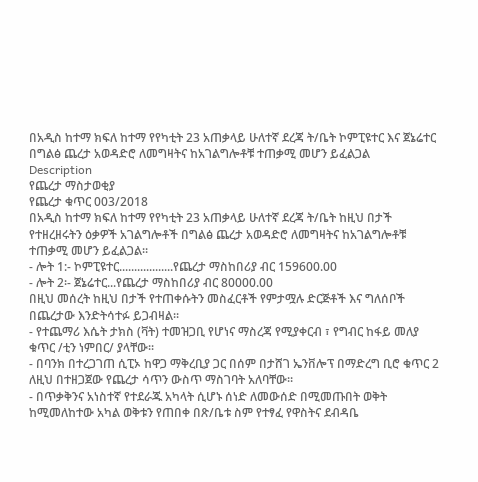በአዲስ ከተማ ክፍለ ከተማ የየካቲት 23 አጠቃላይ ሁለተኛ ደረጃ ት/ቤት ኮምፒዩተር እና ጀኔሬተር በግልፅ ጨረታ አወዳድሮ ለመግዛትና ከአገልግሎቶቹ ተጠቃሚ መሆን ይፈልጋል
Description
የጨረታ ማስታወቂያ
የጨረታ ቁጥር 003/2018
በአዲስ ከተማ ክፍለ ከተማ የየካቲት 23 አጠቃላይ ሁለተኛ ደረጃ ት/ቤት ከዚህ በታች የተዘረዘሩትን ዕቃዎች አገልግሎቶች በግልፅ ጨረታ አወዳድሮ ለመግዛትና ከአገልግሎቶቹ ተጠቃሚ መሆን ይፈልጋል።
- ሎት 1:- ኮምፒዩተር..................የጨረታ ማስከበሪያ ብር 159600.00
- ሎት 2፡- ጀኔሬተር...የጨረታ ማስከበሪያ ብር 80000.00
በዚህ መሰረት ከዚህ በታች የተጠቀሱትን መስፈርቶች የምታሟሉ ድርጅቶች እና ግለሰቦች በጨረታው እንድትሳተፉ ይጋብዛል፡፡
- የተጨማሪ እሴት ታክስ (ቫት) ተመዝጋቢ የሆነና ማስረጃ የሚያቀርብ ፣ የግብር ከፋይ መለያ ቁጥር /ቲን ነምበር/ ያላቸው፡፡
- በባንክ በተረጋገጠ ሲፒኦ ከዋጋ ማቅረቢያ ጋር በሰም በታሸገ ኤንቨሎፕ በማድረግ ቢሮ ቁጥር 2 ለዚህ በተዘጋጀው የጨረታ ሳጥን ውስጥ ማስገባት አለባቸው።
- በጥቃቅንና አነስተኛ የተደራጁ አካላት ሲሆኑ ሰነድ ለመውሰድ በሚመጡበት ወቅት ከሚመለከተው አካል ወቅቱን የጠበቀ በጽ/ቤቱ ስም የተፃፈ የዋስትና ደብዳቤ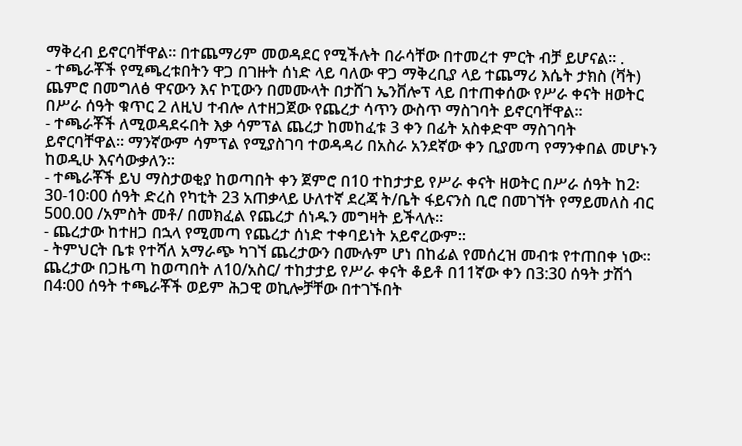ማቅረብ ይኖርባቸዋል። በተጨማሪም መወዳደር የሚችሉት በራሳቸው በተመረተ ምርት ብቻ ይሆናል። .
- ተጫራቾች የሚጫረቱበትን ዋጋ በገዙት ሰነድ ላይ ባለው ዋጋ ማቅረቢያ ላይ ተጨማሪ እሴት ታክስ (ቫት) ጨምሮ በመግለፅ ዋናውን እና ኮፒውን በመሙላት በታሸገ ኤንቨሎፕ ላይ በተጠቀሰው የሥራ ቀናት ዘወትር በሥራ ሰዓት ቁጥር 2 ለዚህ ተብሎ ለተዘጋጀው የጨረታ ሳጥን ውስጥ ማስገባት ይኖርባቸዋል፡፡
- ተጫራቾች ለሚወዳደሩበት እቃ ሳምፕል ጨረታ ከመከፈቱ 3 ቀን በፊት አስቀድሞ ማስገባት ይኖርባቸዋል። ማንኛውም ሳምፕል የሚያስገባ ተወዳዳሪ በአስራ አንደኛው ቀን ቢያመጣ የማንቀበል መሆኑን ከወዲሁ እናሳውቃለን።
- ተጫራቾች ይህ ማስታወቂያ ከወጣበት ቀን ጀምሮ በ10 ተከታታይ የሥራ ቀናት ዘወትር በሥራ ሰዓት ከ2፡30-10፡00 ሰዓት ድረስ የካቲት 23 አጠቃላይ ሁለተኛ ደረጃ ት/ቤት ፋይናንስ ቢሮ በመገኘት የማይመለስ ብር 500.00 /አምስት መቶ/ በመክፈል የጨረታ ሰነዱን መግዛት ይችላሉ።
- ጨረታው ከተዘጋ በኋላ የሚመጣ የጨረታ ሰነድ ተቀባይነት አይኖረውም።
- ትምህርት ቤቱ የተሻለ አማራጭ ካገኘ ጨረታውን በሙሉም ሆነ በከፊል የመሰረዝ መብቱ የተጠበቀ ነው። ጨረታው በጋዜጣ ከወጣበት ለ10/አስር/ ተከታታይ የሥራ ቀናት ቆይቶ በ11ኛው ቀን በ3:30 ሰዓት ታሽጎ በ4፡00 ሰዓት ተጫራቾች ወይም ሕጋዊ ወኪሎቻቸው በተገኙበት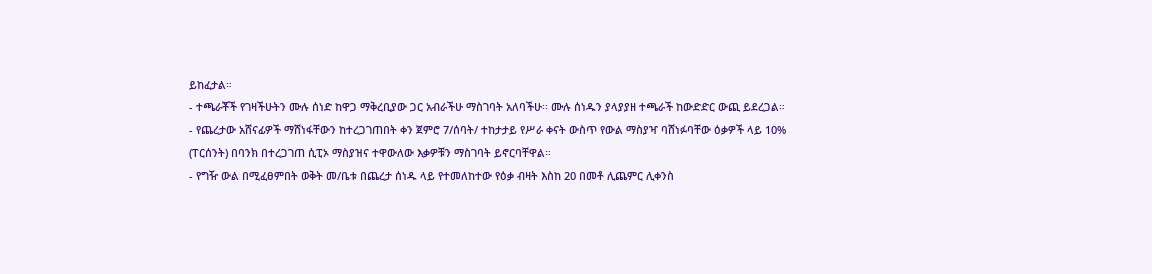ይከፈታል።
- ተጫራቾች የገዛችሁትን ሙሉ ሰነድ ከዋጋ ማቅረቢያው ጋር አብራችሁ ማስገባት አለባችሁ፡፡ ሙሉ ሰነዱን ያላያያዘ ተጫራች ከውድድር ውጪ ይደረጋል።
- የጨረታው አሸናፊዎች ማሸነፋቸውን ከተረጋገጠበት ቀን ጀምሮ 7/ሰባት/ ተከታታይ የሥራ ቀናት ውስጥ የውል ማስያዣ ባሸነፉባቸው ዕቃዎች ላይ 10% (ፐርሰንት) በባንክ በተረጋገጠ ሲፒኦ ማስያዝና ተዋውለው እቃዎቹን ማስገባት ይኖርባቸዋል።
- የግዥ ውል በሚፈፀምበት ወቅት መ/ቤቱ በጨረታ ሰነዱ ላይ የተመለከተው የዕቃ ብዛት እስከ 20 በመቶ ሊጨምር ሊቀንስ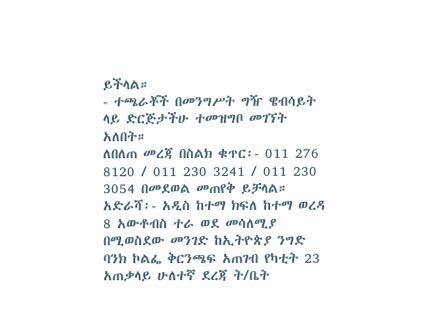ይችላል።
- ተጫራቾች በመንግሥት ግዥ ዌብሳይት ላይ ድርጅታችሁ ተመዝግቦ መገኘት አለበት።
ለበለጠ መረጃ በስልክ ቁጥር፡- 011 276 8120 / 011 230 3241 / 011 230 3054 በመደወል መጠየቅ ይቻላል።
አድራሻ፡- አዲስ ከተማ ክፍለ ከተማ ወረዳ 8 አውቶብስ ተራ ወደ መሳለሚያ በሚወስደው መንገድ ከኢትዮጵያ ንግድ ባንክ ኮልፌ ቅርንጫፍ አጠገብ የካቲት 23 አጠቃላይ ሁለተኛ ደረጃ ት/ቤት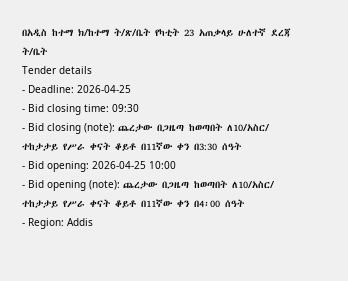በአዲስ ከተማ ክ/ከተማ ት/ጽ/ቤት የካቲት 23 አጠቃላይ ሁለተኛ ደረጃ ት/ቤት
Tender details
- Deadline: 2026-04-25
- Bid closing time: 09:30
- Bid closing (note): ጨረታው በጋዜጣ ከወጣበት ለ10/አስር/ ተከታታይ የሥራ ቀናት ቆይቶ በ11ኛው ቀን በ3:30 ሰዓት
- Bid opening: 2026-04-25 10:00
- Bid opening (note): ጨረታው በጋዜጣ ከወጣበት ለ10/አስር/ ተከታታይ የሥራ ቀናት ቆይቶ በ11ኛው ቀን በ4፡00 ሰዓት
- Region: Addis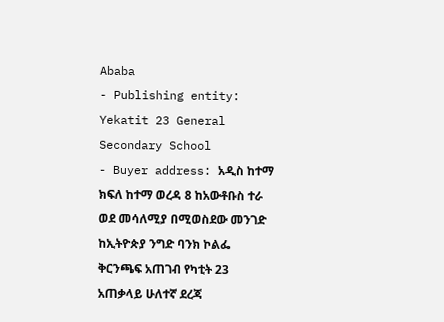Ababa
- Publishing entity: Yekatit 23 General Secondary School
- Buyer address: አዲስ ከተማ ክፍለ ከተማ ወረዳ 8 ከአውቶቡስ ተራ ወደ መሳለሚያ በሚወስደው መንገድ ከኢትዮጵያ ንግድ ባንክ ኮልፌ ቅርንጫፍ አጠገብ የካቲት 23 አጠቃላይ ሁለተኛ ደረጃ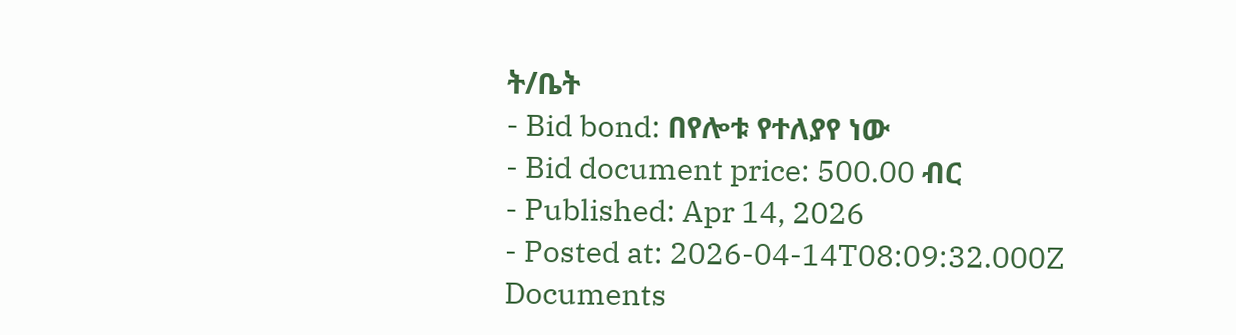ት/ቤት
- Bid bond: በየሎቱ የተለያየ ነው
- Bid document price: 500.00 ብር
- Published: Apr 14, 2026
- Posted at: 2026-04-14T08:09:32.000Z
Documents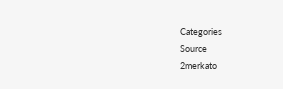Categories
Source
2merkato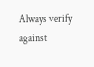Always verify against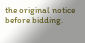the original notice before bidding.